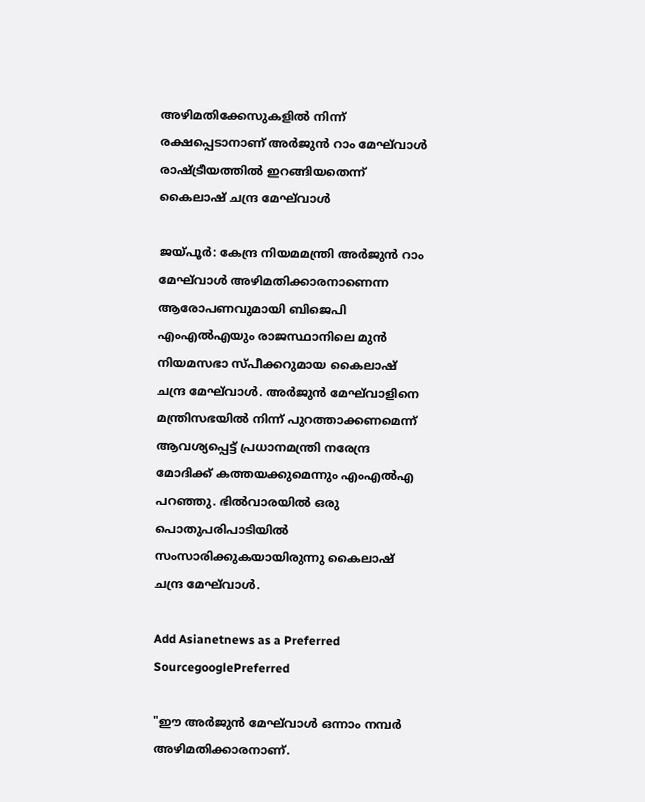അഴിമതിക്കേസുകളിൽ നിന്ന് രക്ഷപ്പെടാനാണ് അര്‍ജുന്‍ റാം മേഘ്‍വാള്‍ രാഷ്ട്രീയത്തിൽ ഇറങ്ങിയതെന്ന് കൈലാഷ് ചന്ദ്ര മേഘ്‍വാള്‍

ജയ്പൂര്‍: കേന്ദ്ര നിയമമന്ത്രി അര്‍ജുന്‍ റാം മേഘ്‍വാള്‍ അഴിമതിക്കാരനാണെന്ന ആരോപണവുമായി ബിജെപി എംഎല്‍എയും രാജസ്ഥാനിലെ മുന്‍ നിയമസഭാ സ്പീക്കറുമായ കൈലാഷ് ചന്ദ്ര മേഘ്‍വാള്‍. അര്‍ജുന്‍ മേഘ്‍വാളിനെ മന്ത്രിസഭയിൽ നിന്ന് പുറത്താക്കണമെന്ന് ആവശ്യപ്പെട്ട് പ്രധാനമന്ത്രി നരേന്ദ്ര മോദിക്ക് കത്തയക്കുമെന്നും എംഎല്‍എ പറഞ്ഞു. ഭിൽവാരയില്‍ ഒരു പൊതുപരിപാടിയില്‍ സംസാരിക്കുകയായിരുന്നു കൈലാഷ് ചന്ദ്ര മേഘ്‍വാള്‍.

Add Asianetnews as a Preferred SourcegooglePreferred

"ഈ അർജുൻ മേഘ്‌വാൾ ഒന്നാം നമ്പർ അഴിമതിക്കാരനാണ്.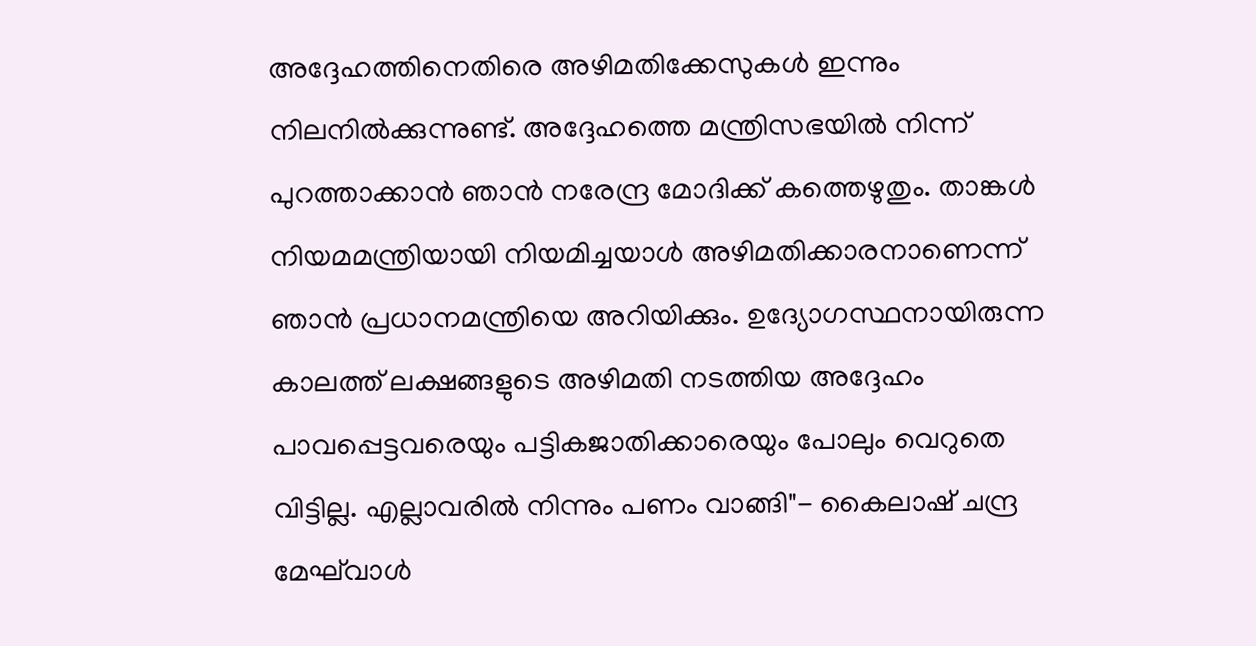അദ്ദേഹത്തിനെതിരെ അഴിമതിക്കേസുകൾ ഇന്നും നിലനില്‍ക്കുന്നുണ്ട്. അദ്ദേഹത്തെ മന്ത്രിസഭയിൽ നിന്ന് പുറത്താക്കാൻ ഞാൻ നരേന്ദ്ര മോദിക്ക് കത്തെഴുതും. താങ്കള്‍ നിയമമന്ത്രിയായി നിയമിച്ചയാള്‍ അഴിമതിക്കാരനാണെന്ന് ഞാന്‍ പ്രധാനമന്ത്രിയെ അറിയിക്കും. ഉദ്യോഗസ്ഥനായിരുന്ന കാലത്ത് ലക്ഷങ്ങളുടെ അഴിമതി നടത്തിയ അദ്ദേഹം പാവപ്പെട്ടവരെയും പട്ടികജാതിക്കാരെയും പോലും വെറുതെ വിട്ടില്ല. എല്ലാവരിൽ നിന്നും പണം വാങ്ങി"- കൈലാഷ് ചന്ദ്ര മേഘ്‍വാള്‍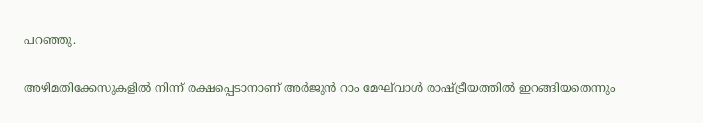പറഞ്ഞു.

അഴിമതിക്കേസുകളിൽ നിന്ന് രക്ഷപ്പെടാനാണ് അര്‍ജുന്‍ റാം മേഘ്‍വാള്‍ രാഷ്ട്രീയത്തിൽ ഇറങ്ങിയതെന്നും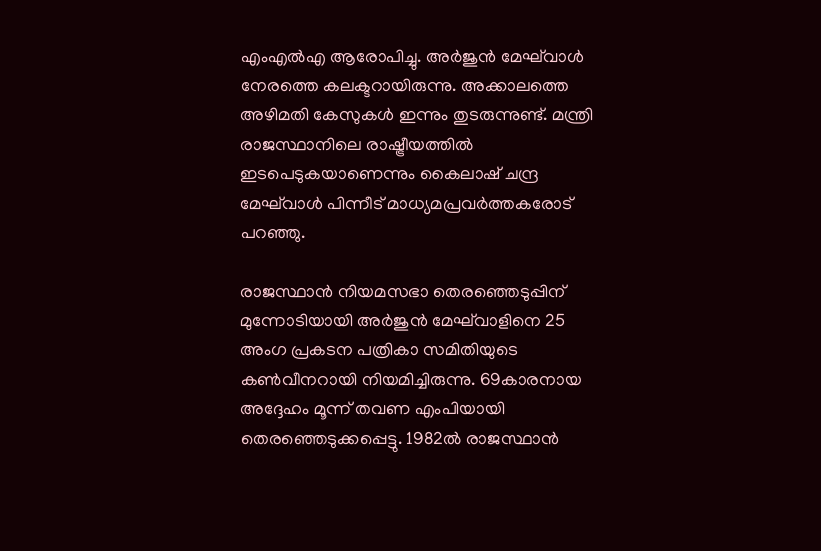എംഎല്‍എ ആരോപിച്ചു. അർജുൻ മേഘ്‌വാൾ നേരത്തെ കലക്ടറായിരുന്നു. അക്കാലത്തെ അഴിമതി കേസുകൾ ഇന്നും തുടരുന്നുണ്ട്. മന്ത്രി രാജസ്ഥാനിലെ രാഷ്ട്രീയത്തില്‍ ഇടപെടുകയാണെന്നും കൈലാഷ് ചന്ദ്ര മേഘ്‍വാള്‍ പിന്നീട് മാധ്യമപ്രവര്‍ത്തകരോട് പറഞ്ഞു.

രാജസ്ഥാൻ നിയമസഭാ തെരഞ്ഞെടുപ്പിന് മുന്നോടിയായി അർജുൻ മേഘ്‌വാളിനെ 25 അംഗ പ്രകടന പത്രികാ സമിതിയുടെ കൺവീനറായി നിയമിച്ചിരുന്നു. 69കാരനായ അദ്ദേഹം മൂന്ന് തവണ എംപിയായി തെരഞ്ഞെടുക്കപ്പെട്ടു. 1982ൽ രാജസ്ഥാൻ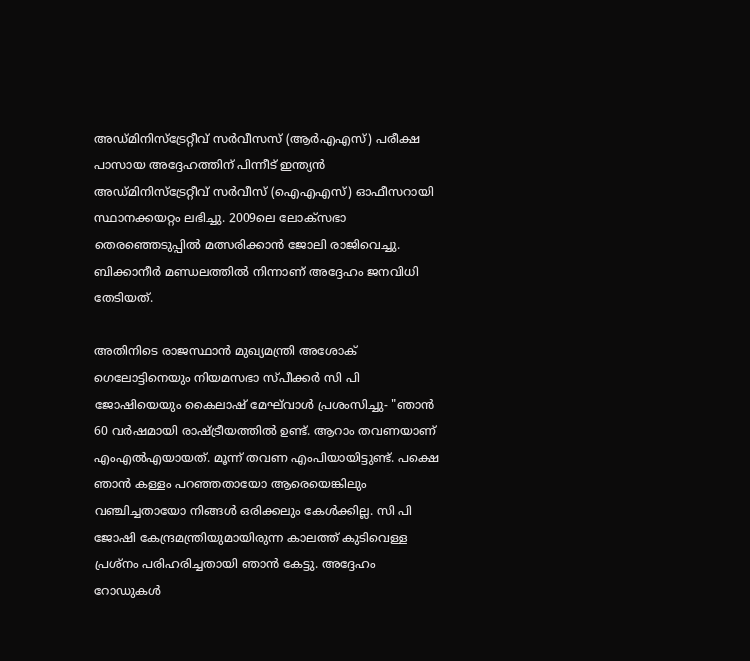അഡ്മിനിസ്‌ട്രേറ്റീവ് സർവീസസ് (ആർഎഎസ്) പരീക്ഷ പാസായ അദ്ദേഹത്തിന് പിന്നീട് ഇന്ത്യൻ അഡ്മിനിസ്‌ട്രേറ്റീവ് സർവീസ് (ഐഎഎസ്) ഓഫീസറായി സ്ഥാനക്കയറ്റം ലഭിച്ചു. 2009ലെ ലോക്‌സഭാ തെരഞ്ഞെടുപ്പില്‍ മത്സരിക്കാന്‍ ജോലി രാജിവെച്ചു. ബിക്കാനീർ മണ്ഡലത്തില്‍ നിന്നാണ് അദ്ദേഹം ജനവിധി തേടിയത്.

അതിനിടെ രാജസ്ഥാന്‍ മുഖ്യമന്ത്രി അശോക് ഗെലോട്ടിനെയും നിയമസഭാ സ്പീക്കര്‍ സി പി ജോഷിയെയും കൈലാഷ് മേഘ്‌വാൾ പ്രശംസിച്ചു- "ഞാൻ 60 വർഷമായി രാഷ്ട്രീയത്തിൽ ഉണ്ട്. ആറാം തവണയാണ് എം‌എൽ‌എയായത്. മൂന്ന് തവണ എം‌പിയായിട്ടുണ്ട്. പക്ഷെ ഞാൻ കള്ളം പറഞ്ഞതായോ ആരെയെങ്കിലും വഞ്ചിച്ചതായോ നിങ്ങൾ ഒരിക്കലും കേൾക്കില്ല. സി പി ജോഷി കേന്ദ്രമന്ത്രിയുമായിരുന്ന കാലത്ത് കുടിവെള്ള പ്രശ്നം പരിഹരിച്ചതായി ഞാന്‍ കേട്ടു. അദ്ദേഹം റോഡുകള്‍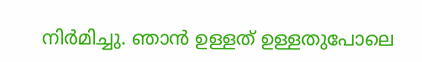നിര്‍മിച്ചു. ഞാൻ ഉള്ളത് ഉള്ളതുപോലെ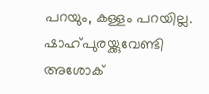പറയും, കള്ളം പറയില്ല. ഷാഹ്പുരയ്ക്കുവേണ്ടി അശോക്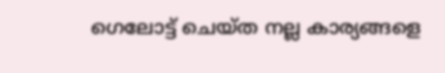ഗെലോട്ട് ചെയ്ത നല്ല കാര്യങ്ങളെ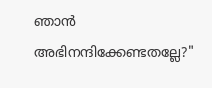ഞാൻ അഭിനന്ദിക്കേണ്ടതല്ലേ?"